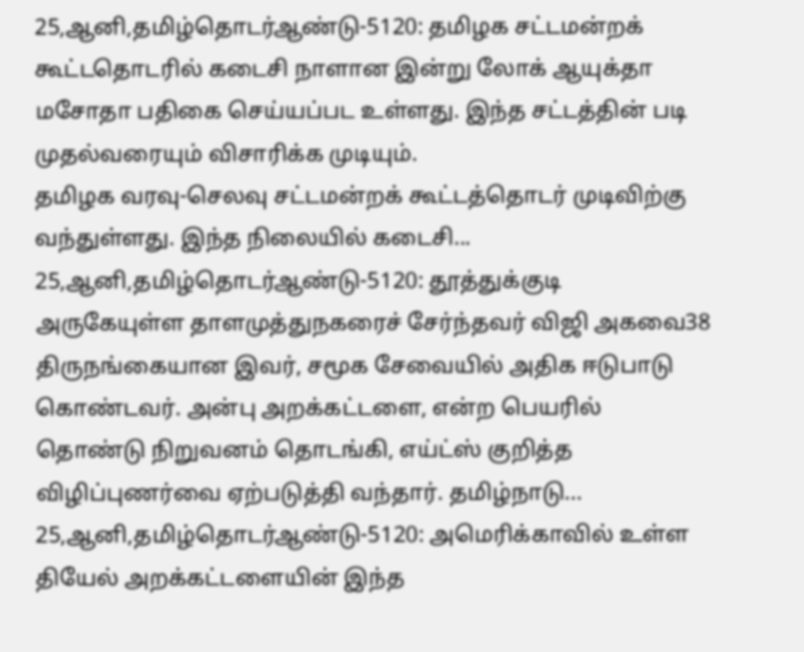25,ஆனி,தமிழ்தொடர்ஆண்டு-5120: தமிழக சட்டமன்றக் கூட்டதொடரில் கடைசி நாளான இன்று லோக் ஆயுக்தா மசோதா பதிகை செய்யப்பட உள்ளது. இந்த சட்டத்தின் படி முதல்வரையும் விசாரிக்க முடியும்.
தமிழக வரவு-செலவு சட்டமன்றக் கூட்டத்தொடர் முடிவிற்கு வந்துள்ளது. இந்த நிலையில் கடைசி...
25,ஆனி,தமிழ்தொடர்ஆண்டு-5120: தூத்துக்குடி அருகேயுள்ள தாளமுத்துநகரைச் சேர்ந்தவர் விஜி அகவை38 திருநங்கையான இவர், சமூக சேவையில் அதிக ஈடுபாடு கொண்டவர். அன்பு அறக்கட்டளை, என்ற பெயரில் தொண்டு நிறுவனம் தொடங்கி, எய்ட்ஸ் குறித்த விழிப்புணர்வை ஏற்படுத்தி வந்தார். தமிழ்நாடு...
25,ஆனி,தமிழ்தொடர்ஆண்டு-5120: அமெரிக்காவில் உள்ள தியேல் அறக்கட்டளையின் இந்த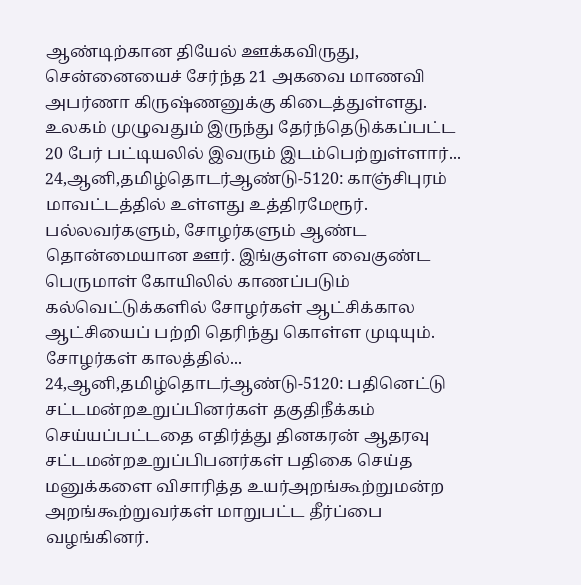ஆண்டிற்கான தியேல் ஊக்கவிருது, சென்னையைச் சேர்ந்த 21 அகவை மாணவி அபர்ணா கிருஷ்ணனுக்கு கிடைத்துள்ளது. உலகம் முழுவதும் இருந்து தேர்ந்தெடுக்கப்பட்ட 20 பேர் பட்டியலில் இவரும் இடம்பெற்றுள்ளார்...
24,ஆனி,தமிழ்தொடர்ஆண்டு-5120: காஞ்சிபுரம் மாவட்டத்தில் உள்ளது உத்திரமேரூர். பல்லவர்களும், சோழர்களும் ஆண்ட தொன்மையான ஊர். இங்குள்ள வைகுண்ட பெருமாள் கோயிலில் காணப்படும் கல்வெட்டுக்களில் சோழர்கள் ஆட்சிக்கால ஆட்சியைப் பற்றி தெரிந்து கொள்ள முடியும். சோழர்கள் காலத்தில்...
24,ஆனி,தமிழ்தொடர்ஆண்டு-5120: பதினெட்டு சட்டமன்றஉறுப்பினர்கள் தகுதிநீக்கம் செய்யப்பட்டதை எதிர்த்து தினகரன் ஆதரவு சட்டமன்றஉறுப்பிபனர்கள் பதிகை செய்த மனுக்களை விசாரித்த உயர்அறங்கூற்றுமன்ற அறங்கூற்றுவர்கள் மாறுபட்ட தீர்ப்பை வழங்கினர்.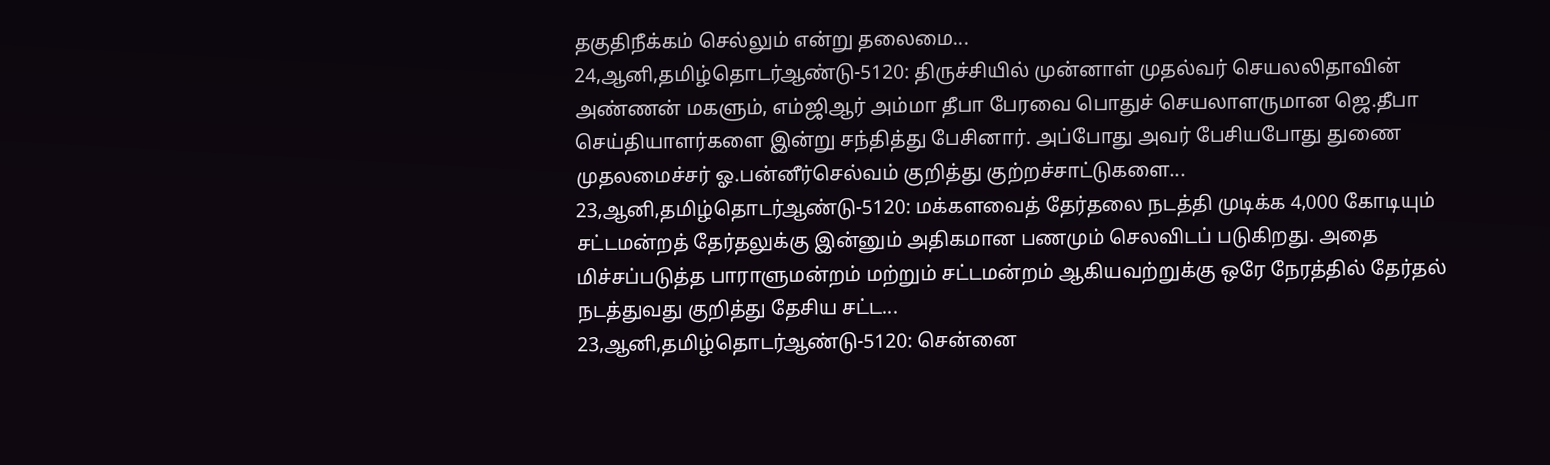தகுதிநீக்கம் செல்லும் என்று தலைமை...
24,ஆனி,தமிழ்தொடர்ஆண்டு-5120: திருச்சியில் முன்னாள் முதல்வர் செயலலிதாவின் அண்ணன் மகளும், எம்ஜிஆர் அம்மா தீபா பேரவை பொதுச் செயலாளருமான ஜெ.தீபா செய்தியாளர்களை இன்று சந்தித்து பேசினார். அப்போது அவர் பேசியபோது துணை முதலமைச்சர் ஓ.பன்னீர்செல்வம் குறித்து குற்றச்சாட்டுகளை...
23,ஆனி,தமிழ்தொடர்ஆண்டு-5120: மக்களவைத் தேர்தலை நடத்தி முடிக்க 4,000 கோடியும் சட்டமன்றத் தேர்தலுக்கு இன்னும் அதிகமான பணமும் செலவிடப் படுகிறது. அதை மிச்சப்படுத்த பாராளுமன்றம் மற்றும் சட்டமன்றம் ஆகியவற்றுக்கு ஒரே நேரத்தில் தேர்தல் நடத்துவது குறித்து தேசிய சட்ட...
23,ஆனி,தமிழ்தொடர்ஆண்டு-5120: சென்னை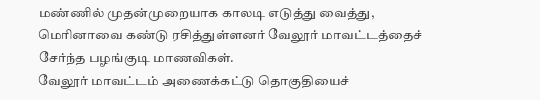மண்ணில் முதன்முறையாக காலடி எடுத்து வைத்து, மெரினாவை கண்டு ரசித்துள்ளனர் வேலூர் மாவட்டத்தைச் சேர்ந்த பழங்குடி மாணவிகள்.
வேலூர் மாவட்டம் அணைக்கட்டு தொகுதியைச்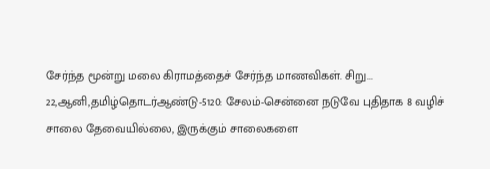சேர்ந்த மூன்று மலை கிராமத்தைச் சேர்ந்த மாணவிகள். சிறு...
22,ஆனி,தமிழ்தொடர்ஆண்டு-5120: சேலம்-சென்னை நடுவே புதிதாக 8 வழிச் சாலை தேவையில்லை, இருக்கும் சாலைகளை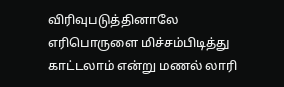விரிவுபடுத்தினாலே எரிபொருளை மிச்சம்பிடித்து காட்டலாம் என்று மணல் லாரி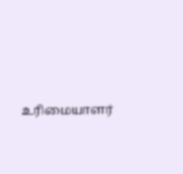உரிமையாளர்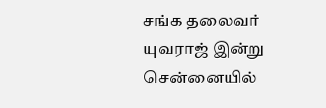சங்க தலைவர் யுவராஜ் இன்று சென்னையில்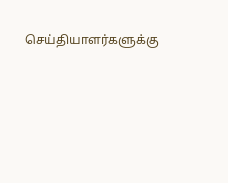செய்தியாளர்களுக்கு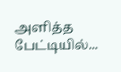அளித்த பேட்டியில்...